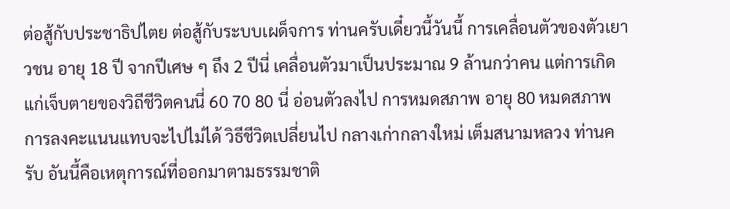ต่อสู้กับประชาธิปไตย ต่อสู้กับระบบเผด็จการ ท่านครับเดี๋ยวนี้วันนี้ การเคลื่อนตัวของตัวเยาวชน อายุ 18 ปี จากปีเศษ ๆ ถึง 2 ปีนี่ เคลื่อนตัวมาเป็นประมาณ 9 ล้านกว่าคน แต่การเกิดแก่เจ็บตายของวิถีชีวิตคนนี่ 60 70 80 นี่ อ่อนตัวลงไป การหมดสภาพ อายุ 80 หมดสภาพ การลงคะแนนแทบจะไปไม่ได้ วิธีชีวิตเปลี่ยนไป กลางเก่ากลางใหม่ เต็มสนามหลวง ท่านครับ อันนี้คือเหตุการณ์ที่ออกมาตามธรรมชาติ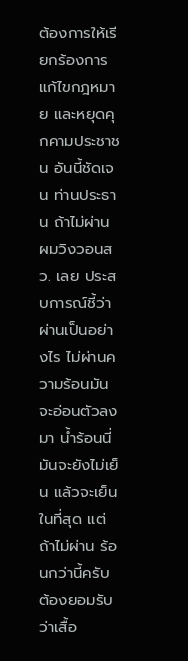ต้องการให้เรียกร้องการแก้ไขกฎหมาย และหยุดคุกคามประชาชน อันนี้ชัดเจน ท่านประธาน ถ้าไม่ผ่าน ผมวิงวอนสว. เลย ประสบการณ์ชี้ว่าผ่านเป็นอย่างไร ไม่ผ่านความร้อนมันจะอ่อนตัวลงมา น้ำร้อนนี่มันจะยังไม่เย็น แล้วจะเย็นในที่สุด แต่ถ้าไม่ผ่าน ร้อนกว่านี้ครับ ต้องยอมรับว่าเสื้อ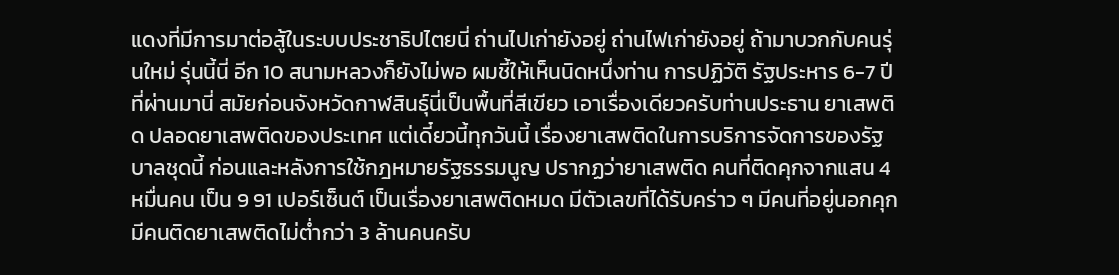แดงที่มีการมาต่อสู้ในระบบประชาธิปไตยนี่ ถ่านไปเก่ายังอยู่ ถ่านไฟเก่ายังอยู่ ถ้ามาบวกกับคนรุ่นใหม่ รุ่นนี้นี่ อีก 10 สนามหลวงก็ยังไม่พอ ผมชี้ให้เห็นนิดหนึ่งท่าน การปฏิวัติ รัฐประหาร 6-7 ปี ที่ผ่านมานี่ สมัยก่อนจังหวัดกาฬสินธุ์นี่เป็นพื้นที่สีเขียว เอาเรื่องเดียวครับท่านประธาน ยาเสพติด ปลอดยาเสพติดของประเทศ แต่เดี๋ยวนี้ทุกวันนี้ เรื่องยาเสพติดในการบริการจัดการของรัฐบาลชุดนี้ ก่อนและหลังการใช้กฎหมายรัฐธรรมนูญ ปรากฏว่ายาเสพติด คนที่ติดคุกจากแสน 4 หมื่นคน เป็น 9 91 เปอร์เซ็นต์ เป็นเรื่องยาเสพติดหมด มีตัวเลขที่ได้รับคร่าว ๆ มีคนที่อยู่นอกคุก มีคนติดยาเสพติดไม่ต่ำกว่า 3 ล้านคนครับ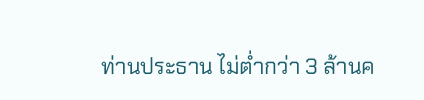ท่านประธาน ไม่ต่ำกว่า 3 ล้านค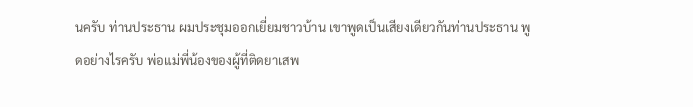นครับ ท่านประธาน ผมประชุมออกเยี่ยมชาวบ้าน เขาพูดเป็นเสียงเดียวกันท่านประธาน พูดอย่างไรครับ พ่อแม่พี่น้องของผู้ที่ติดยาเสพ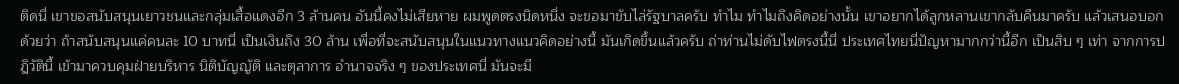ติดนี่ เขาขอสนับสนุนเยาวชนและกลุ่มเสื้อแดงอีก 3 ล้านคน อันนี้คงไม่เสียหาย ผมพูดตรงนิดหนึ่ง จะขอมาขับไล่รัฐบาลครับ ทำไม ทำไมถึงคิดอย่างนั้น เขาอยากได้ลูกหลานเขากลับคืนมาครับ แล้วเสนอบอกด้วยว่า ถ้าสนับสนุนแค่คนละ 10 บาทนี่ เป็นเงินถึง 30 ล้าน เพื่อที่จะสนับสนุนในแนวทางแนวคิดอย่างนี้ มันเกิดขึ้นแล้วครับ ถ่าท่านไม่ดับไฟตรงนี้นี่ ประเทศไทยนี่ปัญหามากกว่านี้อีก เป็นสิบ ๆ เท่า จากการปฎิวัตินี้ เข้ามาควบคุมฝ่ายบริหาร นิติบัญญัติ และตุลาการ อำนาจจริง ๆ ของประเทศนี่ มันจะมี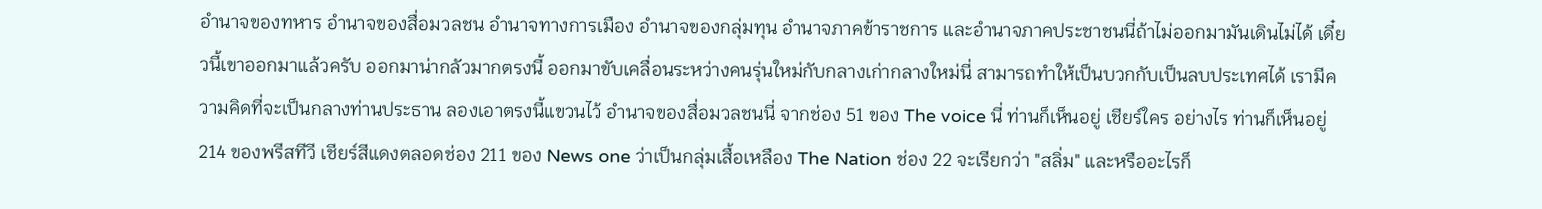อำนาจของทหาร อำนาจของสื่อมวลชน อำนาจทางการเมือง อำนาจของกลุ่มทุน อำนาจภาคข้าราชการ และอำนาจภาคประชาชนนี่ถ้าไม่ออกมามันเดินไม่ได้ เดี๋ยวนี้เขาออกมาแล้วครับ ออกมาน่ากลัวมากตรงนี้ ออกมาขับเคลื่อนระหว่างคนรุ่นใหม่กับกลางเก่ากลางใหม่นี่ สามารถทำให้เป็นบวกกับเป็นลบประเทศได้ เรามีความคิดที่จะเป็นกลางท่านประธาน ลองเอาตรงนี้แขวนไว้ อำนาจของสื่อมวลชนนี่ จากช่อง 51 ของ The voice นี่ ท่านก็เห็นอยู่ เชียร์ใคร อย่างไร ท่านก็เห็นอยู่ 214 ของพรีสทีวี เชียร์สีแดงตลอดช่อง 211 ของ News one ว่าเป็นกลุ่มเสื้อเหลือง The Nation ช่อง 22 จะเรียกว่า "สลิ่ม" และหรืออะไรก็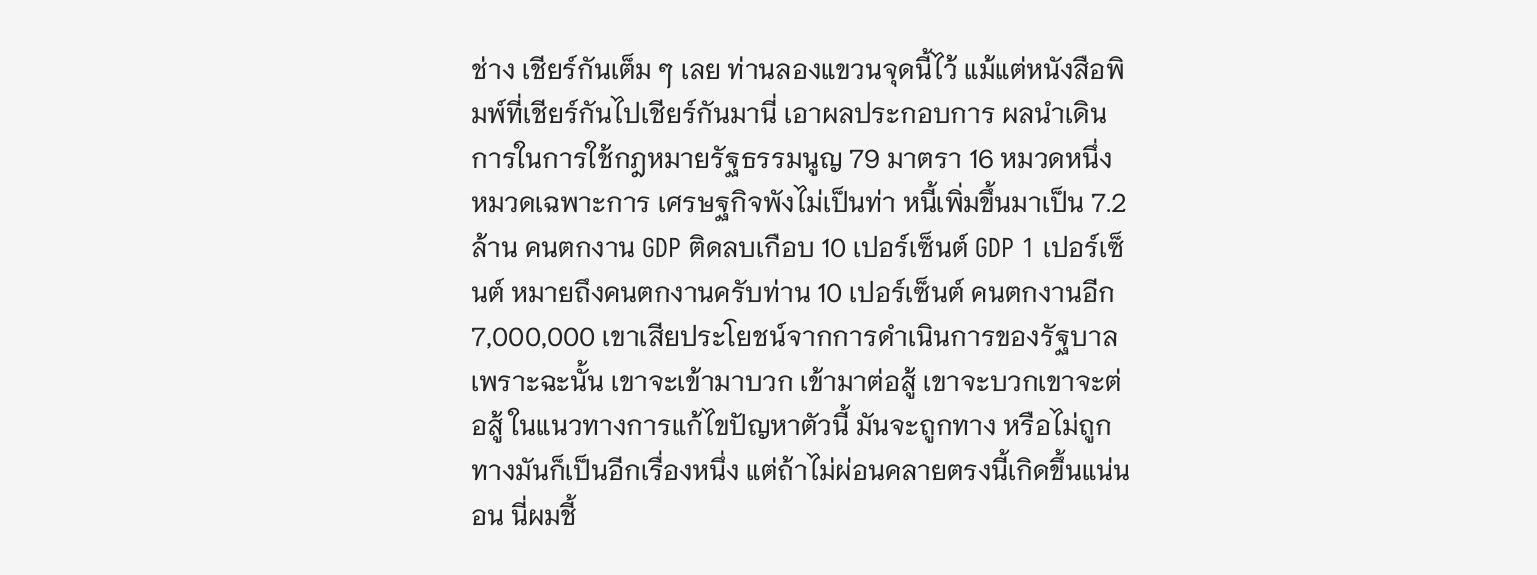ช่าง เชียร์กันเต็ม ๆ เลย ท่านลองแขวนจุดนี้ไว้ แม้แต่หนังสือพิมพ์ที่เชียร์กันไปเชียร์กันมานี่ เอาผลประกอบการ ผลนำเดินการในการใช้กฎหมายรัฐธรรมนูญ 79 มาตรา 16 หมวดหนึ่ง หมวดเฉพาะการ เศรษฐกิจพังไม่เป็นท่า หนี้เพิ่มขึ้นมาเป็น 7.2 ล้าน คนตกงาน GDP ติดลบเกือบ 10 เปอร์เซ็นต์ GDP 1 เปอร์เซ็นต์ หมายถึงคนตกงานครับท่าน 10 เปอร์เซ็นต์ คนตกงานอีก 7,000,000 เขาเสียประโยชน์จากการดำเนินการของรัฐบาล เพราะฉะนั้น เขาจะเข้ามาบวก เข้ามาต่อสู้ เขาจะบวกเขาจะต่อสู้ ในแนวทางการแก้ไขปัญหาตัวนี้ มันจะถูกทาง หรือไม่ถูกทางมันก็เป็นอีกเรื่องหนึ่ง แต่ถ้าไม่ผ่อนคลายตรงนี้เกิดขึ้นแน่นอน นี่ผมชี้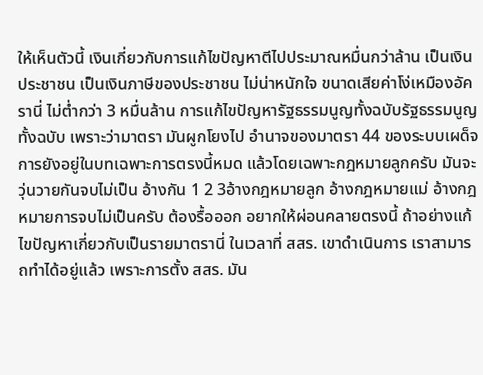ให้เห็นตัวนี้ เงินเกี่ยวกับการแก้ไขปัญหาตีไปประมาณหมื่นกว่าล้าน เป็นเงินประชาชน เป็นเงินภาษีของประชาชน ไม่น่าหนักใจ ขนาดเสียค่าโง่เหมืองอัครานี่ ไม่ต่ำกว่า 3 หมื่นล้าน การแก้ไขปัญหารัฐธรรมนูญทั้งฉบับรัฐธรรมนูญทั้งฉบับ เพราะว่ามาตรา มันผูกโยงไป อำนาจของมาตรา 44 ของระบบเผด็จการยังอยู่ในบทเฉพาะการตรงนี้หมด แล้วโดยเฉพาะกฎหมายลูกครับ มันจะวุ่นวายกันจบไม่เป็น อ้างกัน 1 2 3อ้างกฎหมายลูก อ้างกฎหมายแม่ อ้างกฎหมายการจบไม่เป็นครับ ต้องรื้อออก อยากให้ผ่อนคลายตรงนี้ ถ้าอย่างแก้ไขปัญหาเกี่ยวกับเป็นรายมาตรานี่ ในเวลาที่ สสร. เขาดำเนินการ เราสามารถทำได้อยู่แล้ว เพราะการตั้ง สสร. มัน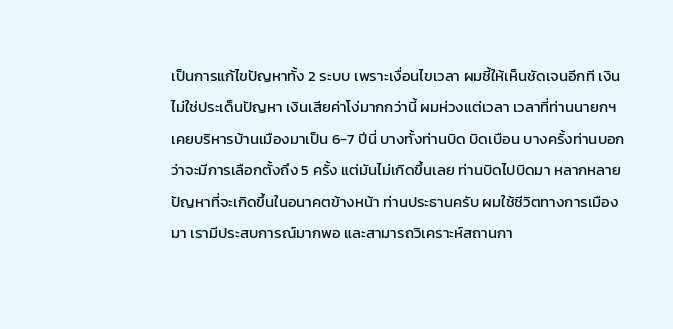เป็นการแก้ไขปัญหาทั้ง 2 ระบบ เพราะเงื่อนไขเวลา ผมชี้ให้เห็นชัดเจนอีกที เงินไม่ใช่ประเด็นปัญหา เงินเสียค่าโง่มากกว่านี้ ผมห่วงแต่เวลา เวลาที่ท่านนายกฯ เคยบริหารบ้านเมืองมาเป็น 6-7 ปีนี่ บางทั้งท่านบิด บิดเบือน บางครั้งท่านบอกว่าจะมีการเลือกตั้งถึง 5 ครั้ง แต่มันไม่เกิดขึ้นเลย ท่านบิดไปบิดมา หลากหลายปัญหาที่จะเกิดขึ้นในอนาคตข้างหน้า ท่านประธานครับ ผมใช้ชีวิตทางการเมืองมา เรามีประสบการณ์มากพอ และสามารถวิเคราะห์สถานกา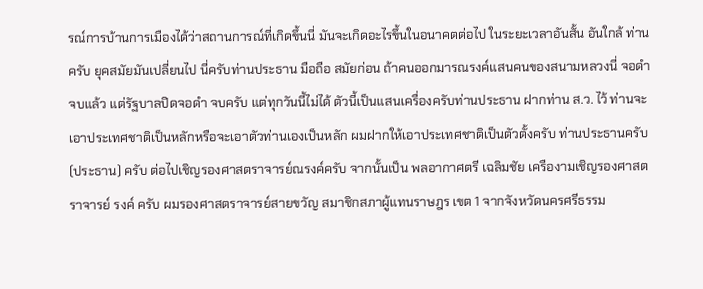รณ์การบ้านการเมืองได้ว่าสถานการณ์ที่เกิดขึ้นนี่ มันจะเกิดอะไรขึ้นในอนาคตต่อไป ในระยะเวลาอันสั้น อันใกล้ ท่านครับ ยุคสมัยมันเปลี่ยนไป นี่ครับท่านประธาน มือถือ สมัยก่อน ถ้าคนออกมารณรงค์แสนคนของสนามหลวงนี่ จอดำจบแล้ว แต่รัฐบาลปิดจอดำ จบครับ แต่ทุกวันนี้ไม่ได้ ตัวนี้เป็นแสนเครื่องครับท่านประธาน ฝากท่าน ส.ว. ไว้ ท่านจะเอาประเทศชาติเป็นหลักหรือจะเอาตัวท่านเองเป็นหลัก ผมฝากให้เอาประเทศชาติเป็นตัวตั้งครับ ท่านประธานครับ (ประธาน) ครับ ต่อไปเชิญรองศาสตราจารย์ณรงค์ครับ จากนั้นเป็น พลอากาศตรี เฉลิมชัย เครืองามเชิญรองศาสตราจารย์ รงค์ ครับ ผมรองศาสตราจารย์สายขวัญ สมาชิกสภาผู้แทนราษฎร เขต 1 จากจังหวัดนครศรีธรรม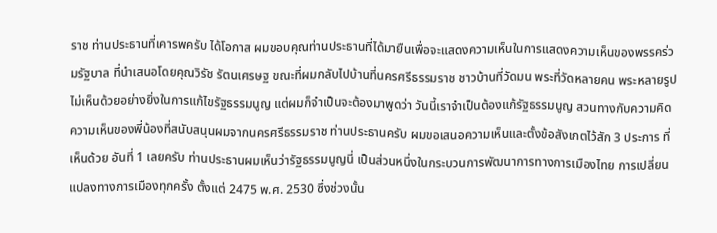ราช ท่านประธานที่เคารพครับ ได้โอกาส ผมขอบคุณท่านประธานที่ได้มายืนเพื่อจะแสดงความเห็นในการแสดงความเห็นของพรรคร่วมรัฐบาล ที่นำเสนอโดยคุณวิรัช รัตนเศรษฐ ขณะที่ผมกลับไปบ้านที่นครศรีธรรมราช ชาวบ้านที่วัดมน พระที่วัดหลายคน พระหลายรูป ไม่เห็นด้วยอย่างยิ่งในการแก้ไขรัฐธรรมนูญ แต่ผมก็จำเป็นจะต้องมาพูดว่า วันนี้เราจำเป็นต้องแก้รัฐธรรมนูญ สวนทางกับความคิดความเห็นของพี่น้องที่สนับสนุนผมจากนครศรีธรรมราช ท่านประธานครับ ผมขอเสนอความเห็นและตั้งข้อสังเกตไว้สัก 3 ประการ ที่เห็นด้วย อันที่ 1 เลยครับ ท่านประธานผมเห็นว่ารัฐธรรมนูญนี่ เป็นส่วนหนึ่งในกระบวนการพัฒนาการทางการเมืองไทย การเปลี่ยนแปลงทางการเมืองทุกครั้ง ตั้งแต่ 2475 พ.ศ. 2530 ซึ่งช่วงนั้น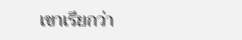เขาเรียกว่า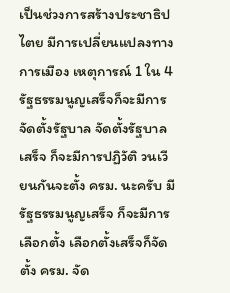เป็นช่วงการสร้างประชาธิปไตย มีการเปลี่ยนแปลงทางการเมือง เหตุการณ์ 1 ใน 4 รัฐธรรมนูญเสร็จก็จะมีการจัดตั้งรัฐบาล จัดตั้งรัฐบาลเสร็จ ก็จะมีการปฏิวัติ วนเวียนกันจะตั้ง ครม. นะครับ มีรัฐธรรมนูญเสร็จ ก็จะมีการเลือกตั้ง เลือกตั้งเสร็จก็จัดตั้ง ครม. จัด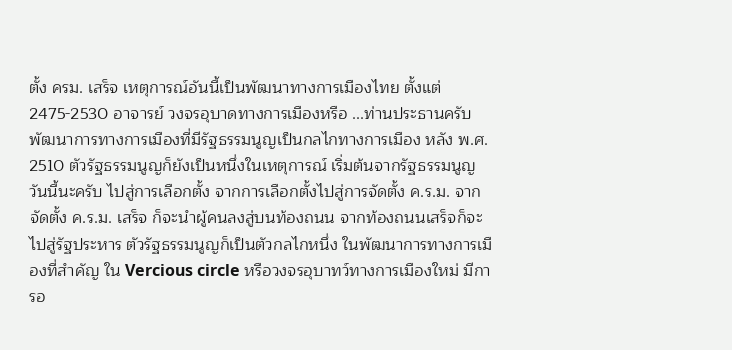ตั้ง ครม. เสร็จ เหตุการณ์อันนี้เป็นพัฒนาทางการเมืองไทย ตั้งแต่ 2475-2530 อาจารย์ วงจรอุบาดทางการเมืองหรือ ...ท่านประธานครับ พัฒนาการทางการเมืองที่มีรัฐธรรมนูญเป็นกลไกทางการเมือง หลัง พ.ศ. 2510 ตัวรัฐธรรมนูญก็ยังเป็นหนึ่งในเหตุการณ์ เริ่มต้นจากรัฐธรรมนูญวันนี้นะครับ ไปสู่การเลือกตั้ง จากการเลือกตั้งไปสู่การจัดตั้ง ค.ร.ม. จากจัดตั้ง ค.ร.ม. เสร็จ ก็จะนำผู้คนลงสู่บนท้องถนน จากท้องถนนเสร็จก็จะไปสู่รัฐประหาร ตัวรัฐธรรมนูญก็เป็นตัวกลไกหนึ่ง ในพัฒนาการทางการเมืองที่สำคัญ ใน Vercious circle หรือวงจรอุบาทว์ทางการเมืองใหม่ มีการอ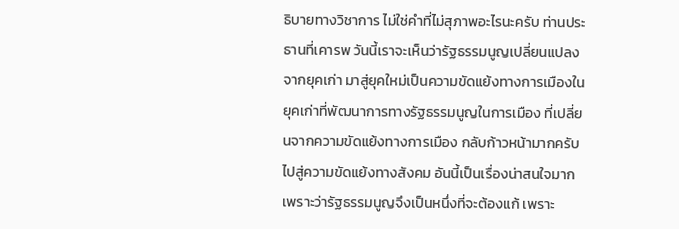ธิบายทางวิชาการ ไม่ใช่คำที่ไม่สุภาพอะไรนะครับ ท่านประธานที่เคารพ วันนี้เราจะเห็นว่ารัฐธรรมนูญเปลี่ยนแปลงจากยุคเก่า มาสู่ยุคใหม่เป็นความขัดแย้งทางการเมืองในยุคเก่าที่พัฒนาการทางรัฐธรรมนูญในการเมือง ที่เปลี่ยนจากความขัดแย้งทางการเมือง กลับก้าวหน้ามากครับ ไปสู่ความขัดแย้งทางสังคม อันนี้เป็นเรื่องน่าสนใจมาก เพราะว่ารัฐธรรมนูญจึงเป็นหนึ่งที่จะต้องแก้ เพราะ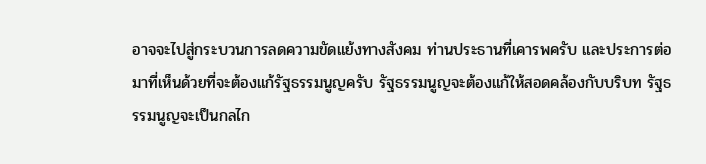อาจจะไปสู่กระบวนการลดความขัดแย้งทางสังคม ท่านประธานที่เคารพครับ และประการต่อมาที่เห็นด้วยที่จะต้องแก้รัฐธรรมนูญครับ รัฐธรรมนูญจะต้องแก้ให้สอดคล้องกับบริบท รัฐธรรมนูญจะเป็นกลไก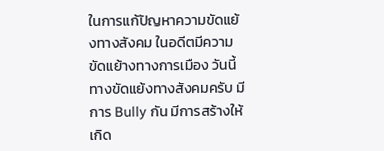ในการแก้ปัญหาความขัดแย้งทางสังคม ในอดีตมีความขัดแย้างทางการเมือง วันนี้ทางขัดแย้งทางสังคมครับ มีการ Bully กัน มีการสร้างให้เกิด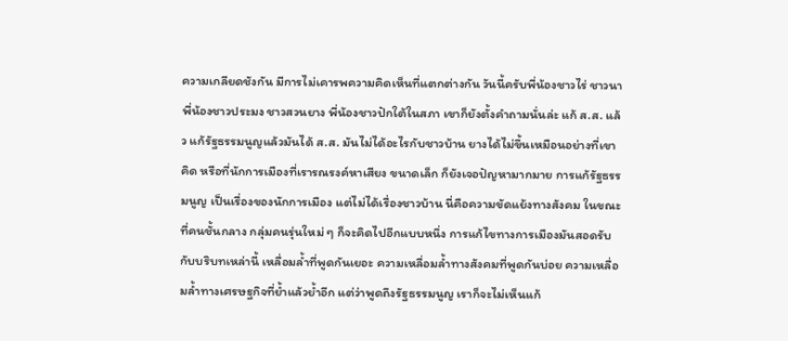ความเกลียดชังกัน มีการไม่เคารพความคิดเห็นที่แตกต่างกัน วันนี้ครับพี่น้องชาวไร่ ชาวนา พี่น้องชาวประมง ชาวสวนยาง พี่น้องชาวปักใต้ในสภา เขาก็ยังตั้งคำถามนั่นล่ะ แก้ ส.ส. แล้ว แก้รัฐธรรมนูญแล้วมันได้ ส.ส. มันไม่ได้อะไรกับชาวบ้าน ยางได้ไม่ขึ้นเหมือนอย่างที่เขาคิด หรือที่นักการเมืองที่เรารณรงค์หาเสียง ขนาดเล็ก ก็ยังเจอปัญหามากมาย การแก้รัฐธรรมนูญ เป็นเรื่องของนักการเมือง แต่ไม่ได้เรื่องชาวบ้าน นี่คือความขัดแย้งทางสังคม ในขณะที่คนชั้นกลาง กลุ่มคนรุ่นใหม่ ๆ ก็จะคิดไปอีกแบบหนึ่ง การแก้ไขทางการเมืองมันสอดรับกับบริบทเหล่านี้ เหลื่อมล้ำที่พูดกันเยอะ ความเหลื่อมล้ำทางสังคมที่พูดกันบ่อย ความเหลื่อมล้ำทางเศรษฐกิจที่ย้ำแล้วย้ำอีก แต่ว่าพูดถึงรัฐธรรมนูญ เราก็จะไม่เห็นแก้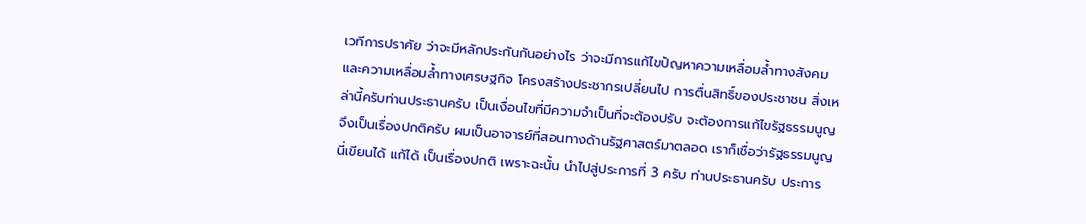เวทีการปราศัย ว่าจะมีหลักประกันกันอย่างไร ว่าจะมีการแก้ไขปัญหาความเหลื่อมล้ำทางสังคม และความเหลื่อมล้ำทางเศรษฐกิจ โครงสร้างประชากรเปลี่ยนไป การตื่นสิทธิ์ของประชาชน สิ่งเหล่านี้ครับท่านประธานครับ เป็นเงื่อนไขที่มีความจำเป็นที่จะต้องปรับ จะต้องการแก้ไขรัฐธรรมนูญจึงเป็นเรื่องปกติครับ ผมเป็นอาจารย์ที่สอนทางด้านรัฐศาสตร์มาตลอด เราก็เชื่อว่ารัฐธรรมนูญนี่เขียนได้ แก้ได้ เป็นเรื่องปกติ เพราะฉะนั้น นำไปสู่ประการที่ 3 ครับ ท่านประธานครับ ประการ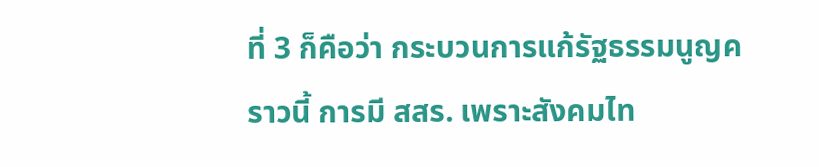ที่ 3 ก็คือว่า กระบวนการแก้รัฐธรรมนูญคราวนี้ การมี สสร. เพราะสังคมไท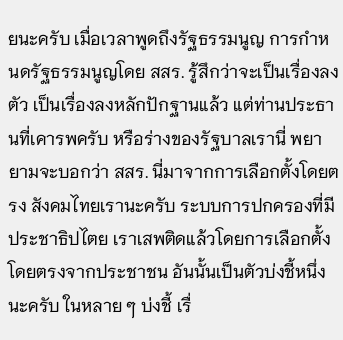ยนะครับ เมื่อเวลาพูดถึงรัฐธรรมนูญ การกำหนดรัฐธรรมนูญโดย สสร. รู้สึกว่าจะเป็นเรื่องลงตัว เป็นเรื่องลงหลักปักฐานแล้ว แต่ท่านประธานที่เคารพครับ หรือร่างของรัฐบาลเรานี่ พยายามจะบอกว่า สสร. นี่มาจากการเลือกตั้งโดยตรง สังคมไทยเรานะครับ ระบบการปกครองที่มีประชาธิปไตย เราเสพติดแล้วโดยการเลือกตั้งโดยตรงจากประชาชน อันนั้นเป็นตัวบ่งชี้หนึ่งนะครับ ในหลาย ๆ บ่งชี้ เรื่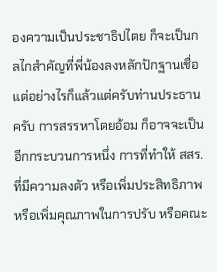องความเป็นประชาธิปไตย ก็จะเป็นกลไกสำคัญที่พี่น้องลงหลักปักฐานเชื่อ แต่อย่างไรก็แล้วแต่ครับท่านประธานครับ การสรรหาโดยอ้อม ก็อาจจะเป็นอีกกระบวนการหนึ่ง การที่ทำให้ สสร. ที่มีความลงตัว หรือเพิ่มประสิทธิภาพ หรือเพิ่มคุณภาพในการปรับ หรือคณะ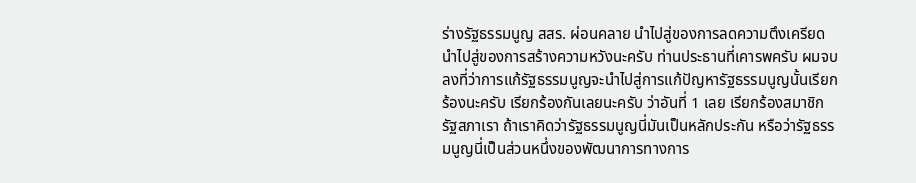ร่างรัฐธรรมนูญ สสร. ผ่อนคลาย นำไปสู่ของการลดความตึงเครียด นำไปสู่ของการสร้างความหวังนะครับ ท่านประธานที่เคารพครับ ผมจบลงที่ว่าการแก้รัฐธรรมนูญจะนำไปสู่การแก้ปัญหารัฐธรรมนูญนั้นเรียกร้องนะครับ เรียกร้องกันเลยนะครับ ว่าอันที่ 1 เลย เรียกร้องสมาชิกรัฐสภาเรา ถ้าเราคิดว่ารัฐธรรมนูญนี่มันเป็นหลักประกัน หรือว่ารัฐธรรมนูญนี่เป็นส่วนหนึ่งของพัฒนาการทางการ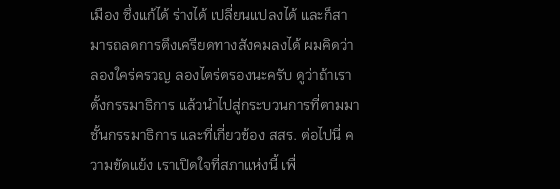เมือง ซึ่งแก้ได้ ร่างได้ เปลี่ยนแปลงได้ และก็สามารถลดการตึงเครียดทางสังคมลงได้ ผมคิดว่าลองใคร่ครวญ ลองไตร่ตรองนะครับ ดูว่าถ้าเราตั้งกรรมาธิการ แล้วนำไปสู่กระบวนการที่ตามมาชั้นกรรมาธิการ และที่เกี่ยวข้อง สสร. ต่อไปนี่ ความขัดแย้ง เราเปิดใจที่สภาแห่งนี้ เพื่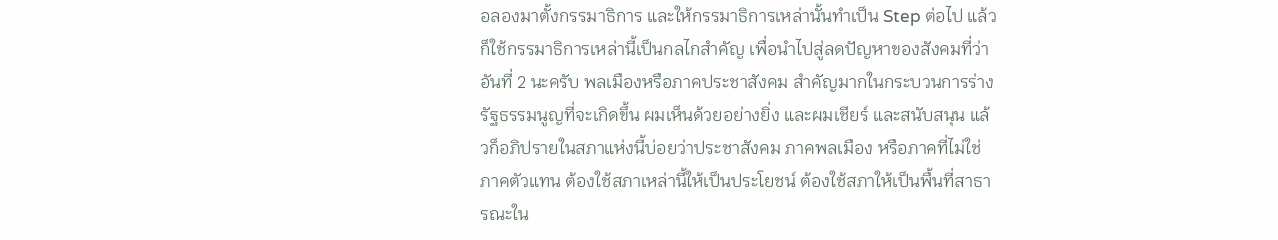อลองมาตั้งกรรมาธิการ และให้กรรมาธิการเหล่านั้นทำเป็น Step ต่อไป แล้วก็ใช้กรรมาธิการเหล่านี้เป็นกลไกสำคัญ เพื่อนำไปสู่ลดปัญหาของสังคมที่ว่า อันที่ 2 นะครับ พลเมืองหรือภาคประชาสังคม สำคัญมากในกระบวนการร่างรัฐธรรมนูญที่จะเกิดขึ้น ผมเห็นด้วยอย่างยิ่ง และผมเชียร์ และสนับสนุน แล้วก็อภิปรายในสภาแห่งนี้บ่อยว่าประชาสังคม ภาคพลเมือง หรือภาคที่ไม่ใช่ภาคตัวแทน ต้องใช้สภาเหล่านี้ให้เป็นประโยชน์ ต้องใช้สภาให้เป็นพื้นที่สาธารณะใน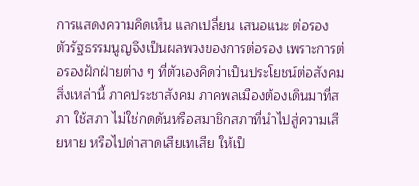การแสดงความคิดเห็น แลกเปลี่ยน เสนอแนะ ต่อรอง ตัวรัฐธรรมนูญจึงเป็นผลพวงของการต่อรอง เพราะการต่อรองฝักฝ่ายต่าง ๆ ที่ตัวเองคิดว่าเป็นประโยชน์ต่อสังคมสิ่งเหล่านี้ ภาคประชาสังคม ภาคพลเมืองต้องเดินมาที่สภา ใช้สภา ไม่ใช่กดดันหรือสมาชิกสภาที่นำไปสู่ความเสียหาย หรือไปด่าสาดเสียเทเสีย ให้เป็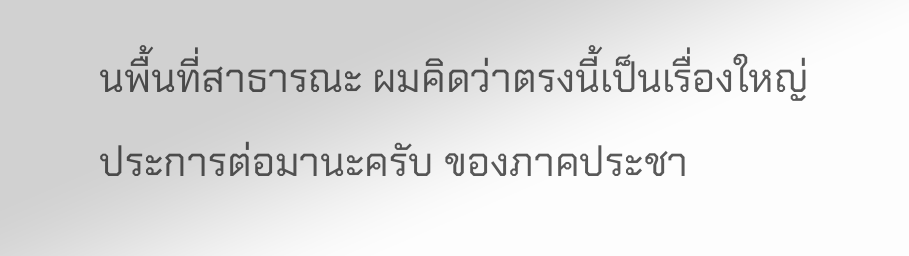นพื้นที่สาธารณะ ผมคิดว่าตรงนี้เป็นเรื่องใหญ่ ประการต่อมานะครับ ของภาคประชา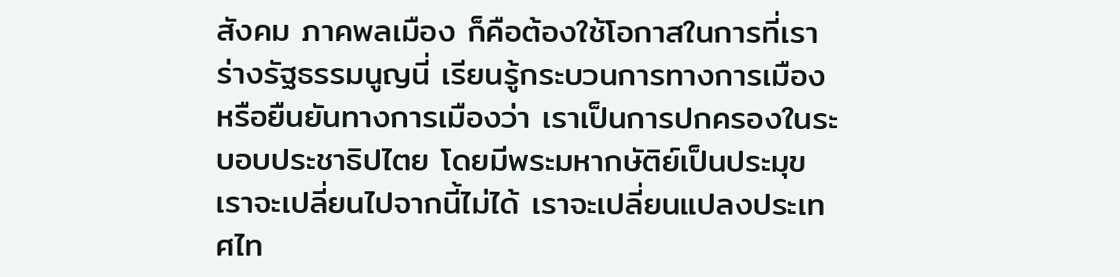สังคม ภาคพลเมือง ก็คือต้องใช้โอกาสในการที่เราร่างรัฐธรรมนูญนี่ เรียนรู้กระบวนการทางการเมือง หรือยืนยันทางการเมืองว่า เราเป็นการปกครองในระบอบประชาธิปไตย โดยมีพระมหากษัติย์เป็นประมุขเราจะเปลี่ยนไปจากนี้ไม่ได้ เราจะเปลี่ยนแปลงประเทศไท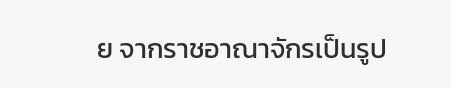ย จากราชอาณาจักรเป็นรูป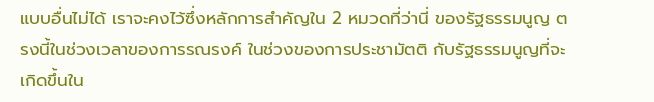แบบอื่นไม่ได้ เราจะคงไว้ซึ่งหลักการสำคัญใน 2 หมวดที่ว่านี่ ของรัฐธรรมนูญ ตรงนี้ในช่วงเวลาของการรณรงค์ ในช่วงของการประชามัตติ กับรัฐธรรมนูญที่จะเกิดขึ้นใน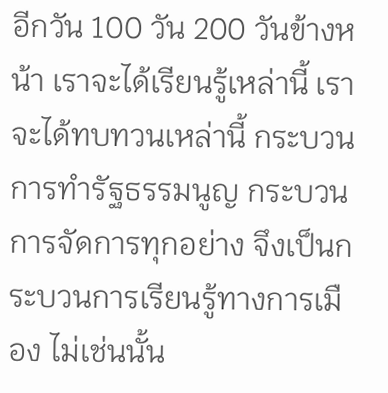อีกวัน 100 วัน 200 วันข้างหน้า เราจะได้เรียนรู้เหล่านี้ เราจะได้ทบทวนเหล่านี้ กระบวนการทำรัฐธรรมนูญ กระบวนการจัดการทุกอย่าง จึงเป็นกระบวนการเรียนรู้ทางการเมือง ไม่เช่นนั้น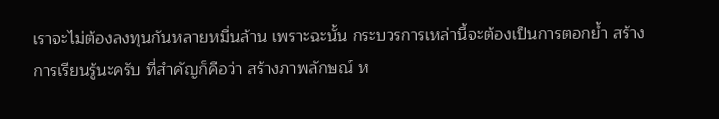เราจะไม่ต้องลงทุนกันหลายหมื่นล้าน เพราะฉะนั้น กระบวรการเหล่านี้จะต้องเป็นการตอกย้ำ สร้างการเรียนรู้นะครับ ที่สำคัญก็คือว่า สร้างภาพลักษณ์ ห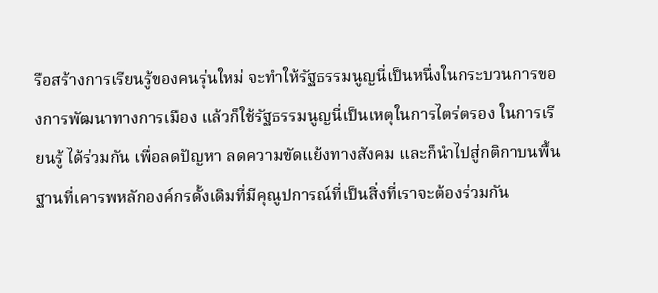รือสร้างการเรียนรู้ของคนรุ่นใหม่ จะทำให้รัฐธรรมนูญนี่เป็นหนึ่งในกระบวนการของการพัฒนาทางการเมือง แล้วก็ใช้รัฐธรรมนูญนี่เป็นเหตุในการไตร่ตรอง ในการเรียนรู้ ได้ร่วมกัน เพื่อลดปัญหา ลดความขัดแย้งทางสังคม และก็นำไปสู่กติกาบนพื้นฐานที่เคารพหลักองค์กรดั้งเดิมที่มีคุณูปการณ์ที่เป็นสิ่งที่เราจะต้องร่วมกัน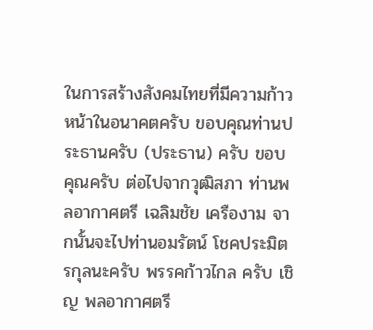ในการสร้างสังคมไทยที่มีความก้าวหน้าในอนาคตครับ ขอบคุณท่านประธานครับ (ประธาน) ครับ ขอบคุณครับ ต่อไปจากวุฒิสภา ท่านพลอากาศตรี เฉลิมชัย เครืองาม จากนั้นจะไปท่านอมรัตน์ โชคประมิตรกุลนะครับ พรรคก้าวไกล ครับ เชิญ พลอากาศตรี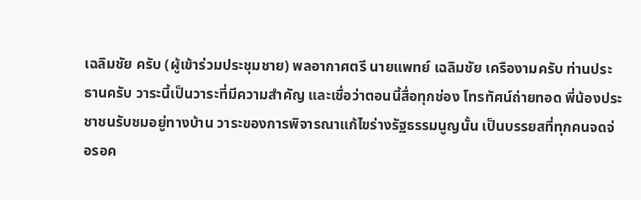เฉลิมชัย ครับ (ผู้เข้าร่วมประชุมชาย) พลอากาศตรี นายแพทย์ เฉลิมชัย เครืองามครับ ท่านประธานครับ วาระนี้เป็นวาระที่มีความสำคัญ และเชื่อว่าตอนนี้สื่อทุกช่อง โทรทัศน์ถ่ายทอด พี่น้องประชาชนรับชมอยู่ทางบ้าน วาระของการพิจารณาแก้ไขร่างรัฐธรรมนูญนั้น เป็นบรรยสที่ทุกคนจดจ่อรอค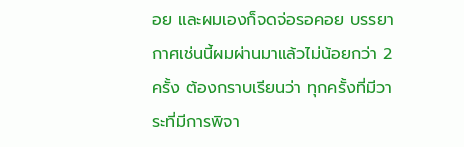อย และผมเองก็จดจ่อรอคอย บรรยากาศเช่นนี้ผมผ่านมาแล้วไม่น้อยกว่า 2 ครั้ง ต้องกราบเรียนว่า ทุกครั้งที่มีวาระที่มีการพิจา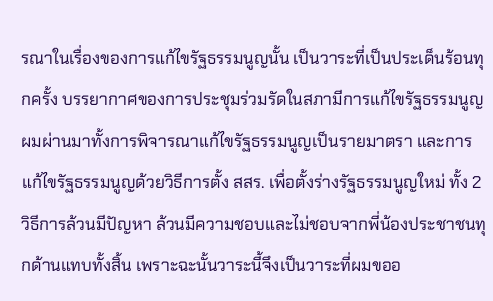รณาในเรื่องของการแก้ไขรัฐธรรมนูญนั้น เป็นวาระที่เป็นประเด็นร้อนทุกครั้ง บรรยากาศของการประชุมร่วมรัดในสภามีการแก้ไขรัฐธรรมนูญ ผมผ่านมาทั้งการพิจารณาแก้ไขรัฐธรรมนูญเป็นรายมาตรา และการแก้ไขรัฐธรรมนูญด้วยวิธีการตั้ง สสร. เพื่อตั้งร่างรัฐธรรมนูญใหม่ ทั้ง 2 วิธีการล้วนมีปัญหา ล้วนมีความชอบและไม่ชอบจากพี่น้องประชาชนทุกด้านแทบทั้งสิ้น เพราะฉะนั้นวาระนี้จึงเป็นวาระที่ผมขออ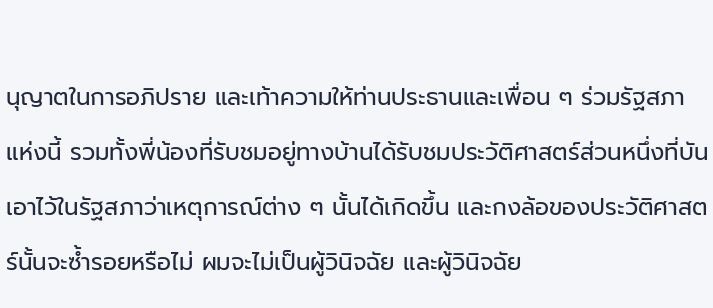นุญาตในการอภิปราย และเท้าความให้ท่านประธานและเพื่อน ๆ ร่วมรัฐสภาแห่งนี้ รวมทั้งพี่น้องที่รับชมอยู่ทางบ้านได้รับชมประวัติศาสตร์ส่วนหนึ่งที่บันเอาไว้ในรัฐสภาว่าเหตุการณ์ต่าง ๆ นั้นได้เกิดขึ้น และกงล้อของประวัติศาสตร์นั้นจะซ้ำรอยหรือไม่ ผมจะไม่เป็นผู้วินิจฉัย และผู้วินิจฉัย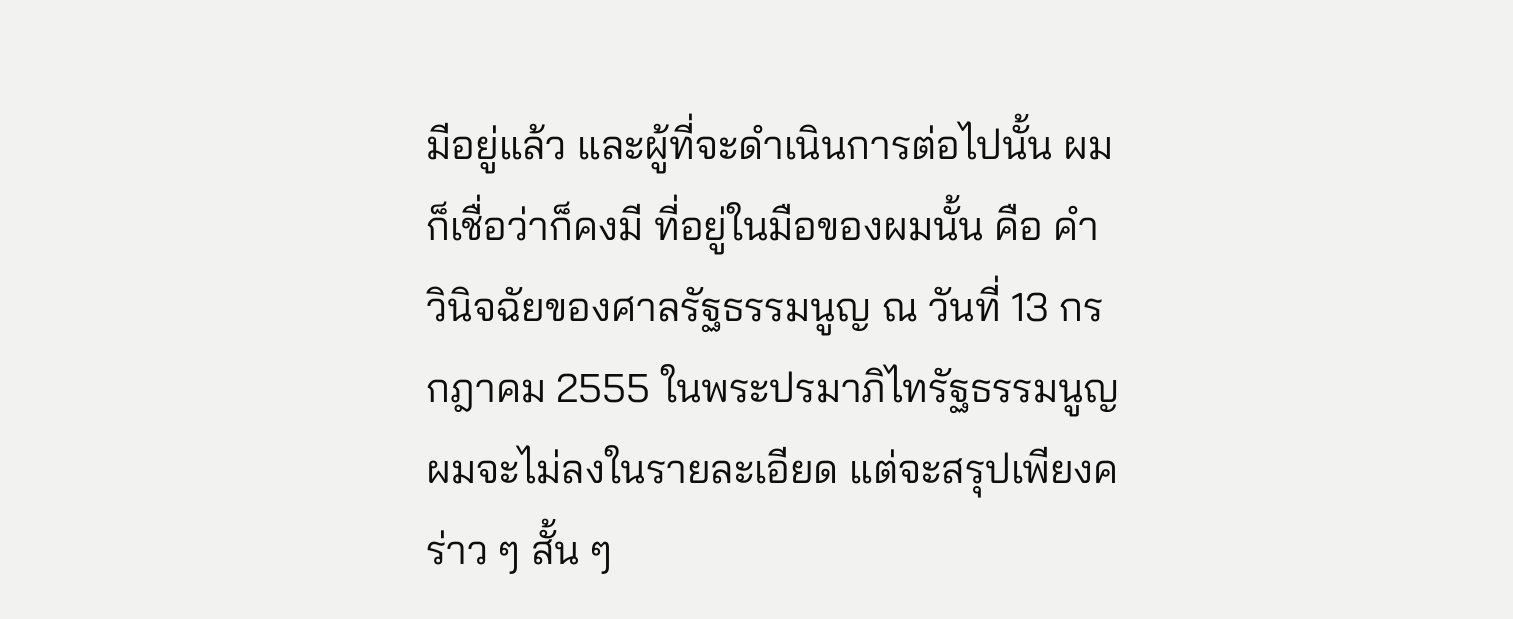มีอยู่แล้ว และผู้ที่จะดำเนินการต่อไปนั้น ผมก็เชื่อว่าก็คงมี ที่อยู่ในมือของผมนั้น คือ คำวินิจฉัยของศาลรัฐธรรมนูญ ณ วันที่ 13 กรกฎาคม 2555 ในพระปรมาภิไทรัฐธรรมนูญ ผมจะไม่ลงในรายละเอียด แต่จะสรุปเพียงคร่าว ๆ สั้น ๆ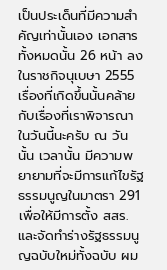เป็นประเด็นที่มีความสำคัญเท่านั้นเอง เอกสารทั้งหมดนั้น 26 หน้า ลงในราชกิจนุเบษา 2555 เรื่องที่เกิดขึ้นนั้นคล้ายกับเรื่องที่เราพิจารณาในวันนี้นะครับ ณ วันนั้น เวลานั้น มีความพยายามที่จะมีการแก้ไขรัฐธรรมนูญในมาตรา 291 เพื่อให้มีการตั้ง สสร. และจัดทำร่างรัฐธรรมนูญฉบับใหม่ทั้งฉบับ ผม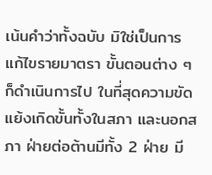เน้นคำว่าทั้งฉบับ มิใช่เป็นการแก้ไขรายมาตรา ขั้นตอนต่าง ๆ ก็ดำเนินการไป ในที่สุดความขัดแย้งเกิดขั้นทั้งในสภา และนอกสภา ฝ่ายต่อต้านมีทั้ง 2 ฝ่าย มี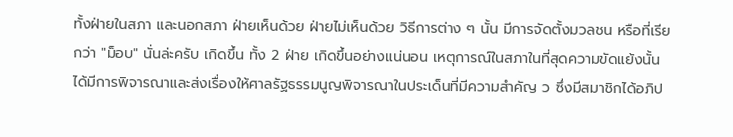ทั้งฝ่ายในสภา และนอกสภา ฝ่ายเห็นด้วย ฝ่ายไม่เห็นด้วย วิธีการต่าง ๆ นั้น มีการจัดตั้งมวลชน หรือที่เรียกว่า "ม็อบ" นั่นล่ะครับ เกิดขึ้น ทั้ง 2 ฝ่าย เกิดขึ้นอย่างแน่นอน เหตุการณ์ในสภาในที่สุดความขัดแย้งนั้น ได้มีการพิจารณาและส่งเรื่องให้ศาลรัฐธรรมนูญพิจารณาในประเด็นที่มีความสำคัญ ว ซึ่งมีสมาชิกได้อภิป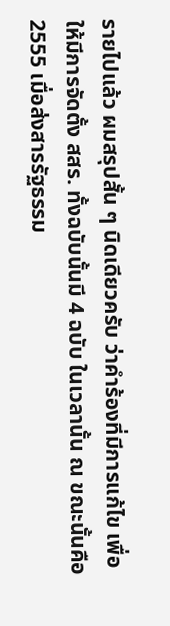รายไปแล้ว ผมสรุปสั้น ๆ นิดเดียวครับ ว่าคำร้องที่มีการแก้ไข เพื่อให้มีการจัดตั้ง สสร. ทั้งฉบับนั้นมี 4 ฉบับ ในเวลานั้น ณ ขณะนั้นคือ 2555 เมื่อส่งสารรัฐธรรม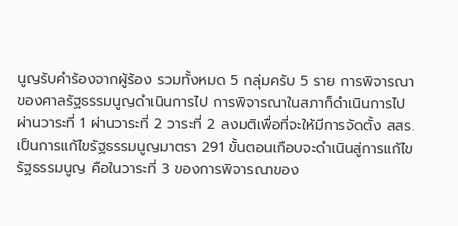นูญรับคำร้องจากผู้ร้อง รวมทั้งหมด 5 กลุ่มครับ 5 ราย การพิจารณาของศาลรัฐธรรมนูญดำเนินการไป การพิจารณาในสภาก็ดำเนินการไป ผ่านวาระที่ 1 ผ่านวาระที่ 2 วาระที่ 2 ลงมติเพื่อที่จะให้มีการจัดตั้ง สสร. เป็นการแก้ไขรัฐธรรมนูญมาตรา 291 ขั้นตอนเกือบจะดำเนินสู่การแก้ไขรัฐธรรมนูญ คือในวาระที่ 3 ของการพิจารณาของ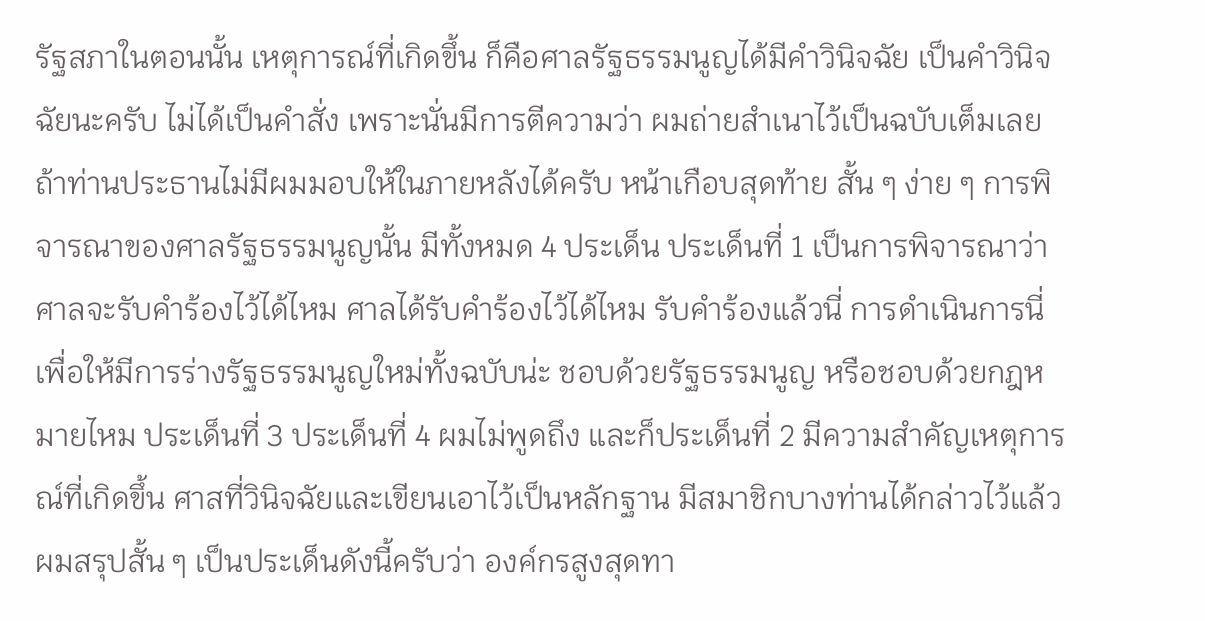รัฐสภาในตอนนั้น เหตุการณ์ที่เกิดขึ้น ก็คือศาลรัฐธรรมนูญได้มีคำวินิจฉัย เป็นคำวินิจฉัยนะครับ ไม่ได้เป็นคำสั่ง เพราะนั่นมีการตีความว่า ผมถ่ายสำเนาไว้เป็นฉบับเต็มเลย ถ้าท่านประธานไม่มีผมมอบให้ในภายหลังได้ครับ หน้าเกือบสุดท้าย สั้น ๆ ง่าย ๆ การพิจารณาของศาลรัฐธรรมนูญนั้น มีทั้งหมด 4 ประเด็น ประเด็นที่ 1 เป็นการพิจารณาว่า ศาลจะรับคำร้องไว้ได้ไหม ศาลได้รับคำร้องไว้ได้ไหม รับคำร้องแล้วนี่ การดำเนินการนี่เพื่อให้มีการร่างรัฐธรรมนูญใหม่ทั้งฉบับน่ะ ชอบด้วยรัฐธรรมนูญ หรือชอบด้วยกฎหมายไหม ประเด็นที่ 3 ประเด็นที่ 4 ผมไม่พูดถึง และก็ประเด็นที่ 2 มีความสำคัญเหตุการณ์ที่เกิดขึ้น ศาสที่วินิจฉัยและเขียนเอาไว้เป็นหลักฐาน มีสมาชิกบางท่านได้กล่าวไว้แล้ว ผมสรุปสั้น ๆ เป็นประเด็นดังนี้ครับว่า องค์กรสูงสุดทา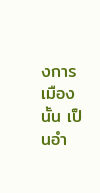งการเมืองนั้น เป็นอำ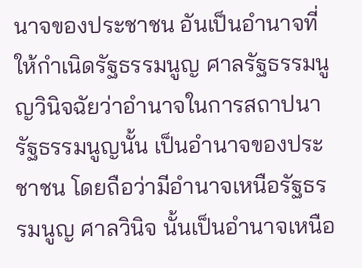นาจของประชาชน อันเป็นอำนาจที่ให้กำเนิดรัฐธรรมนูญ ศาลรัฐธรรมนูญวินิจฉัยว่าอำนาจในการสถาปนารัฐธรรมนูญนั้น เป็นอำนาจของประชาชน โดยถือว่ามีอำนาจเหนือรัฐธรรมนูญ ศาลวินิจ นั้นเป็นอำนาจเหนือ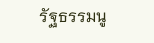รัฐธรรมนู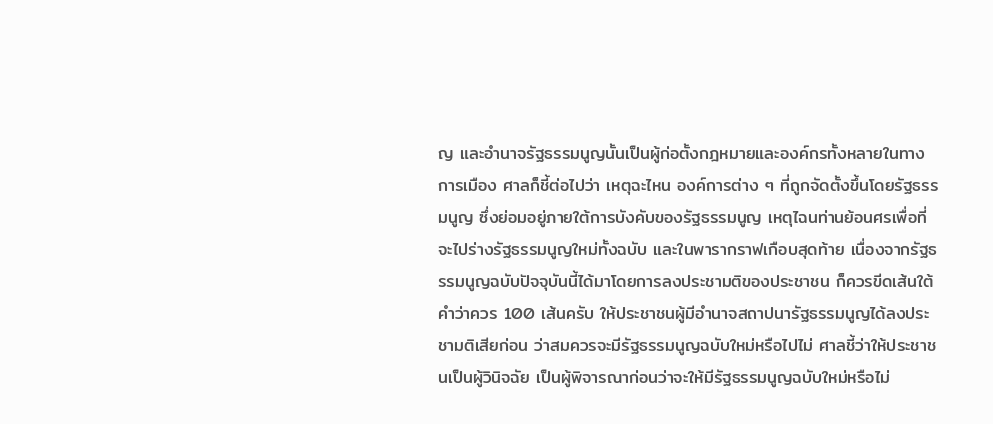ญ และอำนาจรัฐธรรมนูญนั้นเป็นผู้ก่อตั้งกฎหมายและองค์กรทั้งหลายในทางการเมือง ศาลก็ชี้ต่อไปว่า เหตุฉะไหน องค์การต่าง ๆ ที่ถูกจัดตั้งขึ้นโดยรัฐธรรมนูญ ซึ่งย่อมอยู่ภายใต้การบังคับของรัฐธรรมนูญ เหตุไฉนท่านย้อนศรเพื่อที่จะไปร่างรัฐธรรมนูญใหม่ทั้งฉบับ และในพารากราฟเกือบสุดท้าย เนื่องจากรัฐธรรมนูญฉบับปัจจุบันนี้ได้มาโดยการลงประชามติของประชาชน ก็ควรขีดเส้นใต้คำว่าควร 100 เส้นครับ ให้ประชาชนผู้มีอำนาจสถาปนารัฐธรรมนูญได้ลงประชามติเสียก่อน ว่าสมควรจะมีรัฐธรรมนูญฉบับใหม่หรือไปไม่ ศาลชี้ว่าให้ประชาชนเป็นผู้วินิจฉัย เป็นผู้พิจารณาก่อนว่าจะให้มีรัฐธรรมนูญฉบับใหม่หรือไม่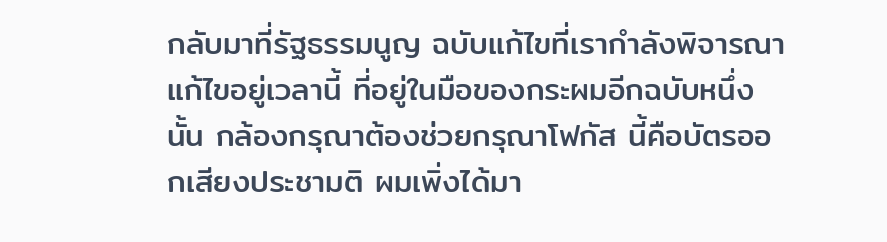กลับมาที่รัฐธรรมนูญ ฉบับแก้ไขที่เรากำลังพิจารณาแก้ไขอยู่เวลานี้ ที่อยู่ในมือของกระผมอีกฉบับหนึ่งนั้น กล้องกรุณาต้องช่วยกรุณาโฟกัส นี้คือบัตรออกเสียงประชามติ ผมเพิ่งได้มา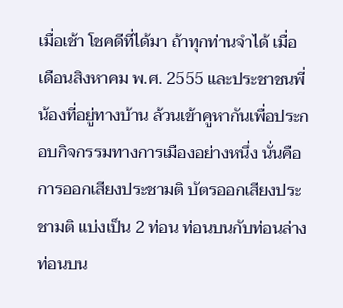เมื่อเช้า โชคดีที่ได้มา ถ้าทุกท่านจำได้ เมื่อเดือนสิงหาคม พ.ศ. 2555 และประชาชนพี่น้องที่อยู่ทางบ้าน ล้วนเข้าคูหากันเพื่อประกอบกิจกรรมทางการเมืองอย่างหนึ่ง นั่นคือการออกเสียงประชามติ บัตรออกเสียงประชามติ แบ่งเป็น 2 ท่อน ท่อนบนกับท่อนล่าง ท่อนบน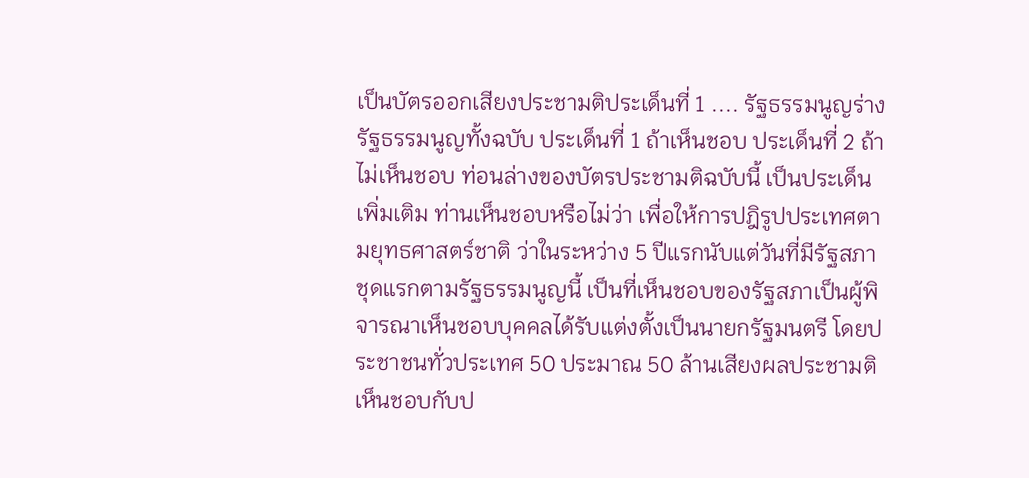เป็นบัตรออกเสียงประชามติประเด็นที่ 1 .... รัฐธรรมนูญร่างรัฐธรรมนูญทั้งฉบับ ประเด็นที่ 1 ถ้าเห็นชอบ ประเด็นที่ 2 ถ้าไม่เห็นชอบ ท่อนล่างของบัตรประชามติฉบับนี้ เป็นประเด็นเพิ่มเติม ท่านเห็นชอบหรือไม่ว่า เพื่อให้การปฎิรูปประเทศตามยุทธศาสตร์ชาติ ว่าในระหว่าง 5 ปีแรกนับแต่วันที่มีรัฐสภาชุดแรกตามรัฐธรรมนูญนี้ เป็นที่เห็นชอบของรัฐสภาเป็นผู้พิจารณาเห็นชอบบุคคลได้รับแต่งตั้งเป็นนายกรัฐมนตรี โดยประชาชนทั่วประเทศ 50 ประมาณ 50 ล้านเสียงผลประชามติ เห็นชอบกับป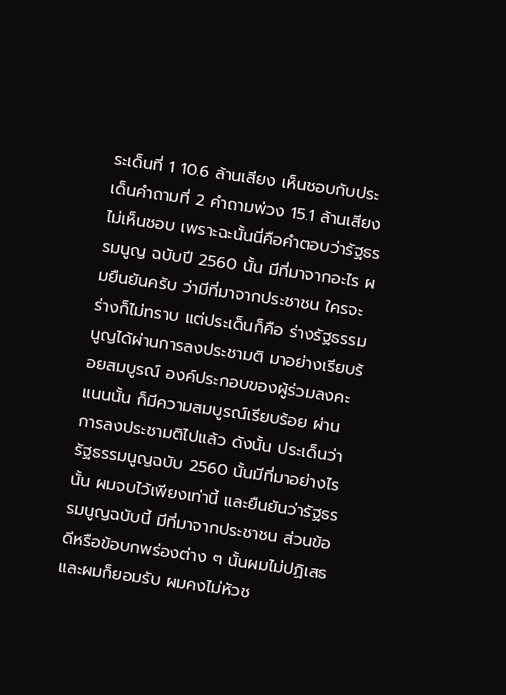ระเด็นที่ 1 10.6 ล้านเสียง เห็นชอบกับประเด็นคำถามที่ 2 คำถามพ่วง 15.1 ล้านเสียง ไม่เห็นชอบ เพราะฉะนั้นนี่คือคำตอบว่ารัฐธรรมนูญ ฉบับปี 2560 นั้น มีที่มาจากอะไร ผมยืนยันครับ ว่ามีที่มาจากประชาชน ใครจะร่างก็ไม่ทราบ แต่ประเด็นก็คือ ร่างรัฐธรรมนูญได้ผ่านการลงประชามติ มาอย่างเรียบร้อยสมบูรณ์ องค์ประกอบของผู้ร่วมลงคะแนนนั้น ก็มีความสมบูรณ์เรียบร้อย ผ่านการลงประชามติไปแล้ว ดังนั้น ประเด็นว่า รัฐธรรมนูญฉบับ 2560 นั้นมีที่มาอย่างไรนั้น ผมจบไว้เพียงเท่านี้ และยืนยันว่ารัฐธรรมนูญฉบับนี้ มีที่มาจากประชาชน ส่วนข้อดีหรือข้อบกพร่องต่าง ๆ นั้นผมไม่ปฏิเสธ และผมก็ยอมรับ ผมคงไม่หัวช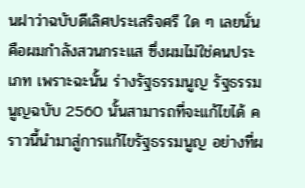นฝาว่าฉบับดีเลิศประเสริจศรี ใด ๆ เลยนั่นคือผมกำลังสวนกระแส ซึ่งผมไม่ใช่คนประเภท เพราะฉะนั้น ร่างรัฐธรรมนูญ รัฐธรรมนูญฉบับ 2560 นั้นสามารถที่จะแก้ไขได้ คราวนี้นำมาสู่การแก้ไขรัฐธรรมนูญ อย่างที่ผ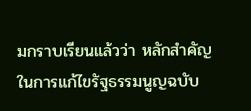มกราบเรียนแล้วว่า หลักสำคัญในการแก้ไขรัฐธรรมนูญฉบับ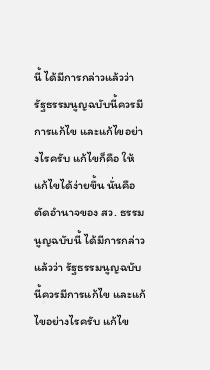นี้ ได้มีการกล่าวแล้วว่า รัฐธรรมนูญฉบับนี้ควรมีการแก้ไข และแก้ไขอย่างไรครับ แก้ไขก็คือ ให้แก้ไขได้ง่ายขึ้น นั่นคือตัดอำนาจของ สว. ธรรมนูญฉบับนี้ ได้มีการกล่าวแล้วว่า รัฐธรรมนูญฉบับนี้ควรมีการแก้ไข และแก้ไขอย่างไรครับ แก้ไข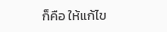ก็คือ ให้แก้ไข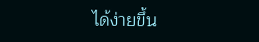ได้ง่ายขึ้น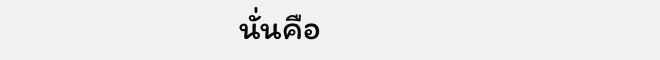นั่นคือ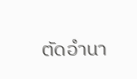ตัดอำนา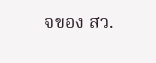จของ สว.